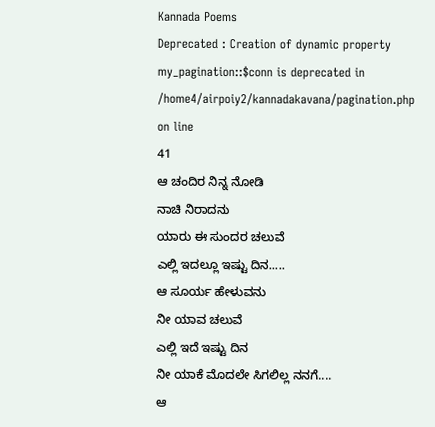Kannada Poems
Deprecated : Creation of dynamic property my_pagination::$conn is deprecated in
/home4/airpoiy2/kannadakavana/pagination.php on line
41
ಆ ಚಂದಿರ ನಿನ್ನ ನೋಡಿ
ನಾಚಿ ನಿರಾದನು
ಯಾರು ಈ ಸುಂದರ ಚಲುವೆ
ಎಲ್ಲಿ ಇದಲ್ಲೂ ಇಷ್ಟು ದಿನ.....
ಆ ಸೂರ್ಯ ಹೇಳುವನು
ನೀ ಯಾವ ಚಲುವೆ
ಎಲ್ಲಿ ಇದೆ ಇಷ್ಟು ದಿನ
ನೀ ಯಾಕೆ ಮೊದಲೇ ಸಿಗಲಿಲ್ಲ ನನಗೆ....
ಆ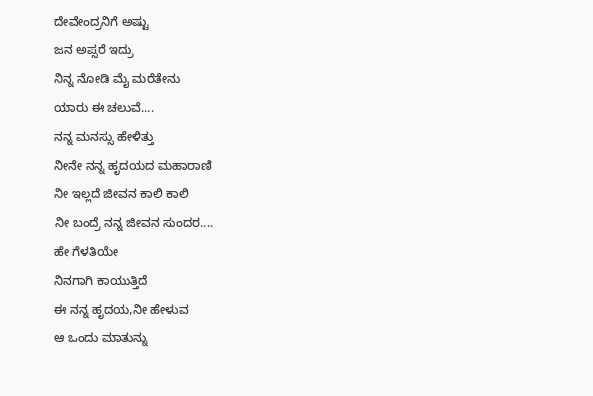ದೇವೇಂದ್ರನಿಗೆ ಅಷ್ಟು
ಜನ ಅಪ್ಸರೆ ಇದ್ರು
ನಿನ್ನ ನೋಡಿ ಮೈ ಮರೆತೇನು
ಯಾರು ಈ ಚಲುವೆ....
ನನ್ನ ಮನಸ್ಸು ಹೇಳಿತ್ತು
ನೀನೇ ನನ್ನ ಹೃದಯದ ಮಹಾರಾಣಿ
ನೀ ಇಲ್ಲದೆ ಜೀವನ ಕಾಲಿ ಕಾಲಿ
ನೀ ಬಂದ್ರೆ ನನ್ನ ಜೀವನ ಸುಂದರ....
ಹೇ ಗೆಳತಿಯೇ
ನಿನಗಾಗಿ ಕಾಯುತ್ತಿದೆ
ಈ ನನ್ನ ಹೃದಯ,ನೀ ಹೇಳುವ
ಆ ಒಂದು ಮಾತುನ್ನು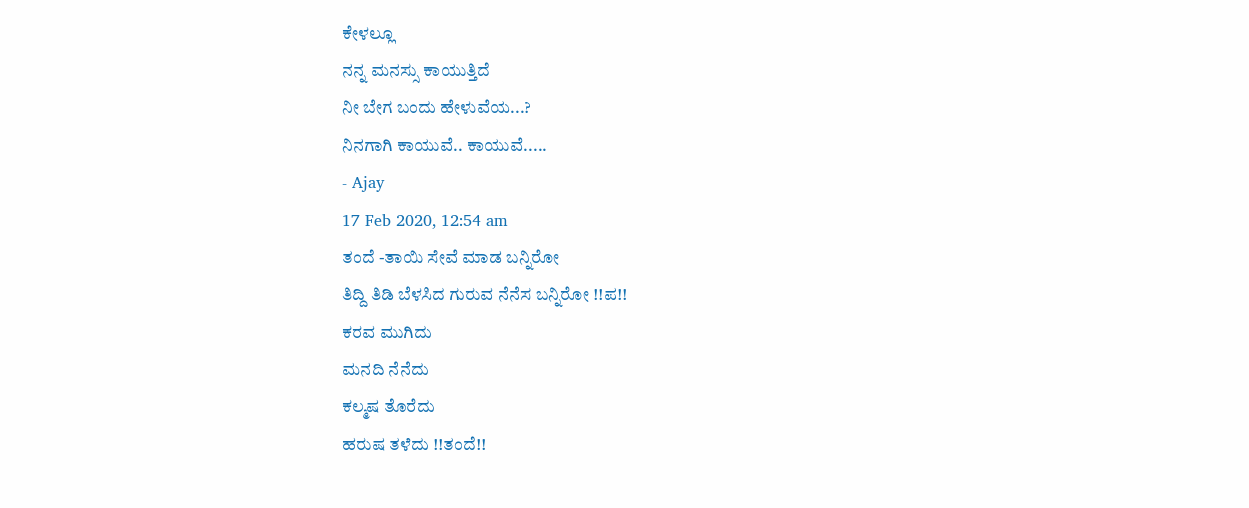ಕೇಳಲ್ಲೂ
ನನ್ನ ಮನಸ್ಸು ಕಾಯುತ್ತಿದೆ
ನೀ ಬೇಗ ಬಂದು ಹೇಳುವೆಯ...?
ನಿನಗಾಗಿ ಕಾಯುವೆ.. ಕಾಯುವೆ.....
- Ajay
17 Feb 2020, 12:54 am
ತಂದೆ -ತಾಯಿ ಸೇವೆ ಮಾಡ ಬನ್ನಿರೋ
ತಿದ್ದಿ ತಿಡಿ ಬೆಳಸಿದ ಗುರುವ ನೆನೆಸ ಬನ್ನಿರೋ !!ಪ!!
ಕರವ ಮುಗಿದು
ಮನದಿ ನೆನೆದು
ಕಲ್ಮಷ ತೊರೆದು
ಹರುಷ ತಳೆದು !!ತಂದೆ!!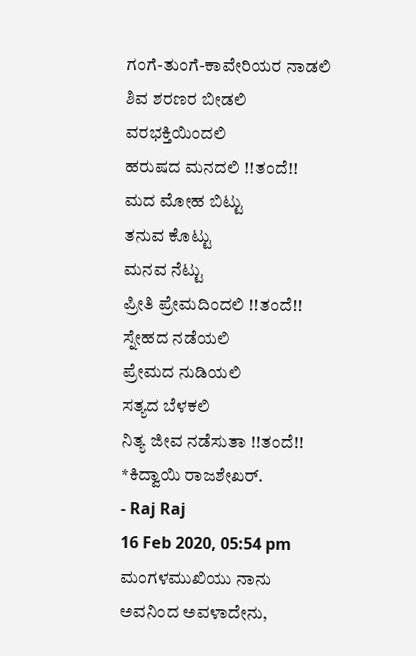ಗಂಗೆ-ತುಂಗೆ-ಕಾವೇರಿಯರ ನಾಡಲಿ
ಶಿವ ಶರಣರ ಬೀಡಲಿ
ವರಭಕ್ತಿಯಿಂದಲಿ
ಹರುಷದ ಮನದಲಿ !!ತಂದೆ!!
ಮದ ಮೋಹ ಬಿಟ್ಟು
ತನುವ ಕೊಟ್ಟು
ಮನವ ನೆಟ್ಟು
ಪ್ರೀತಿ ಪ್ರೇಮದಿಂದಲಿ !!ತಂದೆ!!
ಸ್ನೇಹದ ನಡೆಯಲಿ
ಪ್ರೇಮದ ನುಡಿಯಲಿ
ಸತ್ಯದ ಬೆಳಕಲಿ
ನಿತ್ಯ ಜೀವ ನಡೆಸುತಾ !!ತಂದೆ!!
*ಕಿದ್ವಾಯಿ ರಾಜಶೇಖರ್.
- Raj Raj
16 Feb 2020, 05:54 pm
ಮಂಗಳಮುಖಿಯು ನಾನು
ಅವನಿಂದ ಅವಳಾದೇನು,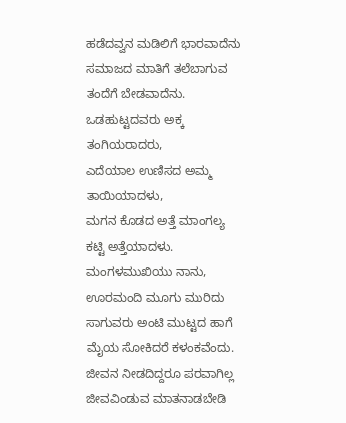ಹಡೆದವ್ವನ ಮಡಿಲಿಗೆ ಭಾರವಾದೆನು
ಸಮಾಜದ ಮಾತಿಗೆ ತಲೆಬಾಗುವ
ತಂದೆಗೆ ಬೇಡವಾದೆನು.
ಒಡಹುಟ್ಟದವರು ಅಕ್ಕ
ತಂಗಿಯರಾದರು,
ಎದೆಯಾಲ ಉಣಿಸದ ಅಮ್ಮ
ತಾಯಿಯಾದಳು,
ಮಗನ ಕೊಡದ ಅತ್ತೆ ಮಾಂಗಲ್ಯ
ಕಟ್ಟಿ ಅತ್ತೆಯಾದಳು.
ಮಂಗಳಮುಖಿಯು ನಾನು,
ಊರಮಂದಿ ಮೂಗು ಮುರಿದು
ಸಾಗುವರು ಅಂಟಿ ಮುಟ್ಟದ ಹಾಗೆ
ಮೈಯ ಸೋಕಿದರೆ ಕಳಂಕವೆಂದು.
ಜೀವನ ನೀಡದಿದ್ದರೂ ಪರವಾಗಿಲ್ಲ
ಜೀವವಿಂಡುವ ಮಾತನಾಡಬೇಡಿ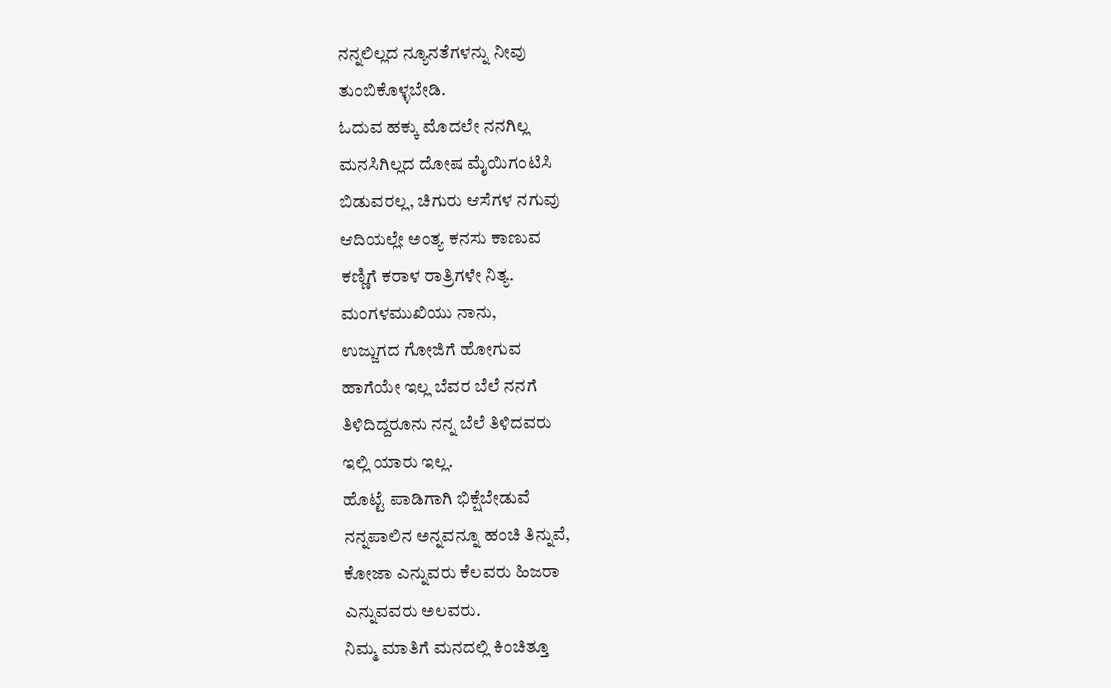ನನ್ನಲಿಲ್ಲದ ನ್ಯೂನತೆಗಳನ್ನು ನೀವು
ತುಂಬಿಕೊಳ್ಳಬೇಡಿ.
ಓದುವ ಹಕ್ಕು ಮೊದಲೇ ನನಗಿಲ್ಲ
ಮನಸಿಗಿಲ್ಲದ ದೋಷ ಮೈಯಿಗಂಟಿಸಿ
ಬಿಡುವರಲ್ಲ, ಚಿಗುರು ಆಸೆಗಳ ನಗುವು
ಆದಿಯಲ್ಲೇ ಅಂತ್ಯ ಕನಸು ಕಾಣುವ
ಕಣ್ಣಿಗೆ ಕರಾಳ ರಾತ್ರಿಗಳೇ ನಿತ್ಯ.
ಮಂಗಳಮುಖಿಯು ನಾನು,
ಉಜ್ಜುಗದ ಗೋಜಿಗೆ ಹೋಗುವ
ಹಾಗೆಯೇ ಇಲ್ಲ ಬೆವರ ಬೆಲೆ ನನಗೆ
ತಿಳಿದಿದ್ದರೂನು ನನ್ನ ಬೆಲೆ ತಿಳಿದವರು
ಇಲ್ಲಿ ಯಾರು ಇಲ್ಲ.
ಹೊಟ್ಟೆ ಪಾಡಿಗಾಗಿ ಭಿಕ್ಷೆಬೇಡುವೆ
ನನ್ನಪಾಲಿನ ಅನ್ನವನ್ನೂ ಹಂಚಿ ತಿನ್ನುವೆ,
ಕೋಜಾ ಎನ್ನುವರು ಕೆಲವರು ಹಿಜರಾ
ಎನ್ನುವವರು ಅಲವರು.
ನಿಮ್ಮ ಮಾತಿಗೆ ಮನದಲ್ಲಿ ಕಿಂಚಿತ್ತೂ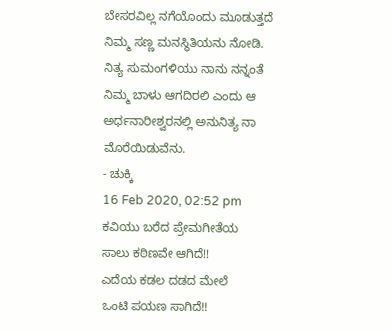ಬೇಸರವಿಲ್ಲ ನಗೆಯೊಂದು ಮೂಡುತ್ತದೆ
ನಿಮ್ಮ ಸಣ್ಣ ಮನಸ್ಥಿತಿಯನು ನೋಡಿ.
ನಿತ್ಯ ಸುಮಂಗಳಿಯು ನಾನು ನನ್ನಂತೆ
ನಿಮ್ಮ ಬಾಳು ಆಗದಿರಲಿ ಎಂದು ಆ ಅರ್ಧನಾರೀಶ್ವರನಲ್ಲಿ ಅನುನಿತ್ಯ ನಾ
ಮೊರೆಯಿಡುವೆನು.
- ಚುಕ್ಕಿ
16 Feb 2020, 02:52 pm
ಕವಿಯು ಬರೆದ ಪ್ರೇಮಗೀತೆಯ
ಸಾಲು ಕಠಿಣವೇ ಆಗಿದೆ!!
ಎದೆಯ ಕಡಲ ದಡದ ಮೇಲೆ
ಒಂಟಿ ಪಯಣ ಸಾಗಿದೆ!!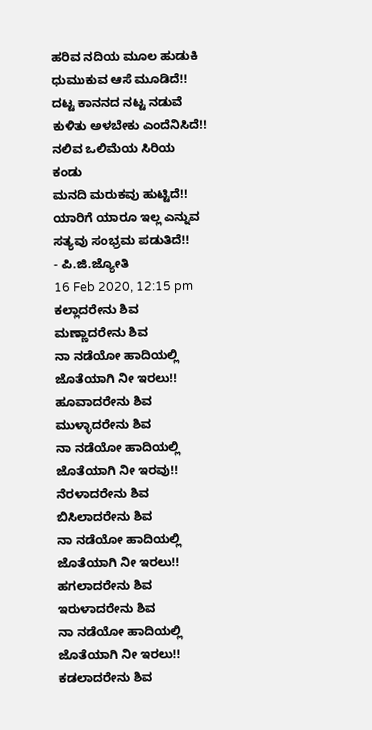ಹರಿವ ನದಿಯ ಮೂಲ ಹುಡುಕಿ
ಧುಮುಕುವ ಆಸೆ ಮೂಡಿದೆ!!
ದಟ್ಟ ಕಾನನದ ನಟ್ಟ ನಡುವೆ
ಕುಳಿತು ಅಳಬೇಕು ಎಂದೆನಿಸಿದೆ!!
ನಲಿವ ಒಲಿಮೆಯ ಸಿರಿಯ ಕಂಡು
ಮನದಿ ಮರುಕವು ಹುಟ್ಟಿದೆ!!
ಯಾರಿಗೆ ಯಾರೂ ಇಲ್ಲ ಎನ್ನುವ
ಸತ್ಯವು ಸಂಭ್ರಮ ಪಡುತಿದೆ!!
- ಪಿ.ಜಿ.ಜ್ಯೋತಿ
16 Feb 2020, 12:15 pm
ಕಲ್ಲಾದರೇನು ಶಿವ
ಮಣ್ಣಾದರೇನು ಶಿವ
ನಾ ನಡೆಯೋ ಹಾದಿಯಲ್ಲಿ
ಜೊತೆಯಾಗಿ ನೀ ಇರಲು!!
ಹೂವಾದರೇನು ಶಿವ
ಮುಳ್ಳಾದರೇನು ಶಿವ
ನಾ ನಡೆಯೋ ಹಾದಿಯಲ್ಲಿ
ಜೊತೆಯಾಗಿ ನೀ ಇರವು!!
ನೆರಳಾದರೇನು ಶಿವ
ಬಿಸಿಲಾದರೇನು ಶಿವ
ನಾ ನಡೆಯೋ ಹಾದಿಯಲ್ಲಿ
ಜೊತೆಯಾಗಿ ನೀ ಇರಲು!!
ಹಗಲಾದರೇನು ಶಿವ
ಇರುಳಾದರೇನು ಶಿವ
ನಾ ನಡೆಯೋ ಹಾದಿಯಲ್ಲಿ
ಜೊತೆಯಾಗಿ ನೀ ಇರಲು!!
ಕಡಲಾದರೇನು ಶಿವ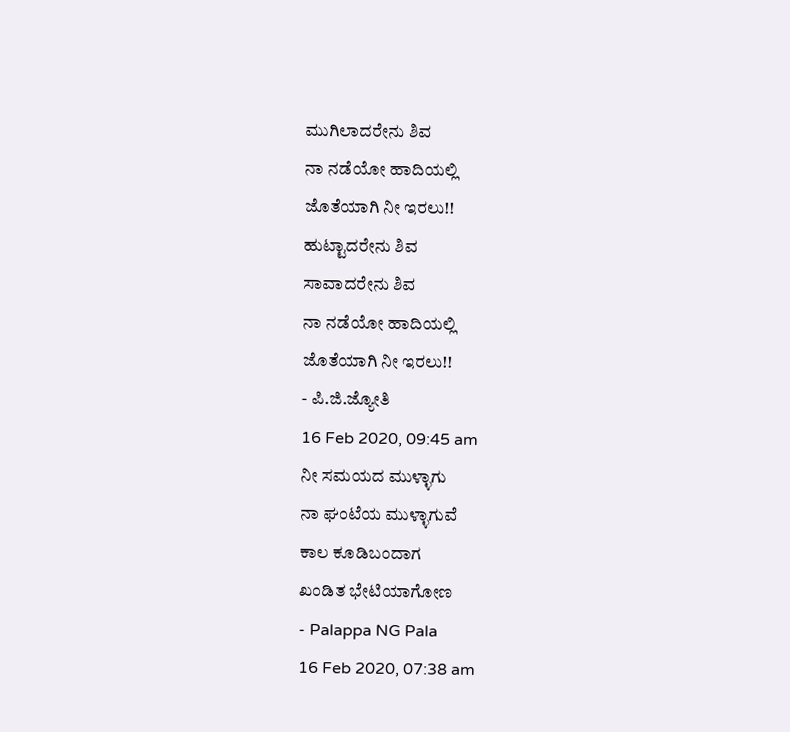ಮುಗಿಲಾದರೇನು ಶಿವ
ನಾ ನಡೆಯೋ ಹಾದಿಯಲ್ಲಿ
ಜೊತೆಯಾಗಿ ನೀ ಇರಲು!!
ಹುಟ್ಟಾದರೇನು ಶಿವ
ಸಾವಾದರೇನು ಶಿವ
ನಾ ನಡೆಯೋ ಹಾದಿಯಲ್ಲಿ
ಜೊತೆಯಾಗಿ ನೀ ಇರಲು!!
- ಪಿ.ಜಿ.ಜ್ಯೋತಿ
16 Feb 2020, 09:45 am
ನೀ ಸಮಯದ ಮುಳ್ಳಾಗು
ನಾ ಘಂಟೆಯ ಮುಳ್ಳಾಗುವೆ
ಕಾಲ ಕೂಡಿಬಂದಾಗ
ಖಂಡಿತ ಭೇಟಿಯಾಗೋಣ
- Palappa NG Pala
16 Feb 2020, 07:38 am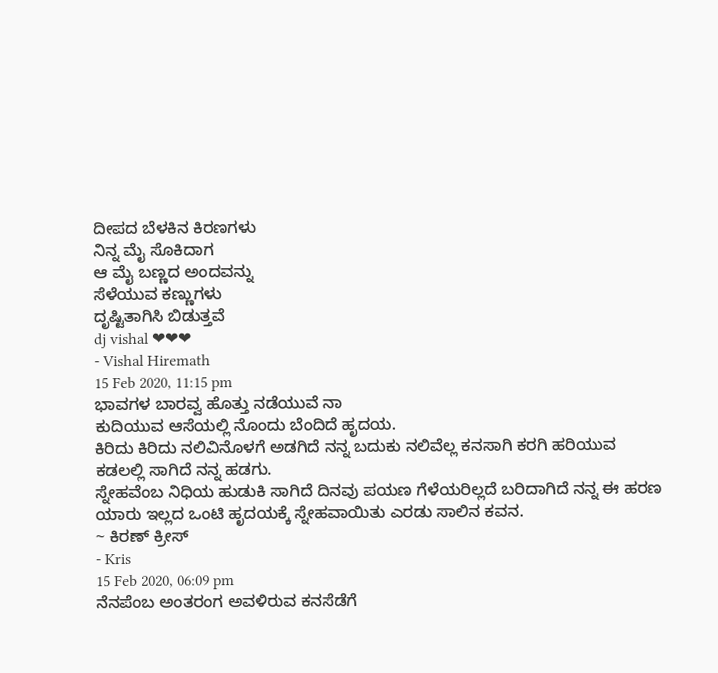ದೀಪದ ಬೆಳಕಿನ ಕಿರಣಗಳು
ನಿನ್ನ ಮೈ ಸೊಕಿದಾಗ
ಆ ಮೈ ಬಣ್ಣದ ಅಂದವನ್ನು
ಸೆಳೆಯುವ ಕಣ್ಣುಗಳು
ದೃಷ್ಟಿತಾಗಿಸಿ ಬಿಡುತ್ತವೆ
dj vishal ❤❤❤
- Vishal Hiremath
15 Feb 2020, 11:15 pm
ಭಾವಗಳ ಬಾರವ್ವ ಹೊತ್ತು ನಡೆಯುವೆ ನಾ
ಕುದಿಯುವ ಆಸೆಯಲ್ಲಿ ನೊಂದು ಬೆಂದಿದೆ ಹೃದಯ.
ಕಿರಿದು ಕಿರಿದು ನಲಿವಿನೊಳಗೆ ಅಡಗಿದೆ ನನ್ನ ಬದುಕು ನಲಿವೆಲ್ಲ ಕನಸಾಗಿ ಕರಗಿ ಹರಿಯುವ ಕಡಲಲ್ಲಿ ಸಾಗಿದೆ ನನ್ನ ಹಡಗು.
ಸ್ನೇಹವೆಂಬ ನಿಧಿಯ ಹುಡುಕಿ ಸಾಗಿದೆ ದಿನವು ಪಯಣ ಗೆಳೆಯರಿಲ್ಲದೆ ಬರಿದಾಗಿದೆ ನನ್ನ ಈ ಹರಣ
ಯಾರು ಇಲ್ಲದ ಒಂಟಿ ಹೃದಯಕ್ಕೆ ಸ್ನೇಹವಾಯಿತು ಎರಡು ಸಾಲಿನ ಕವನ.
~ ಕಿರಣ್ ಕ್ರೀಸ್
- Kris
15 Feb 2020, 06:09 pm
ನೆನಪೆಂಬ ಅಂತರಂಗ ಅವಳಿರುವ ಕನಸೆಡೆಗೆ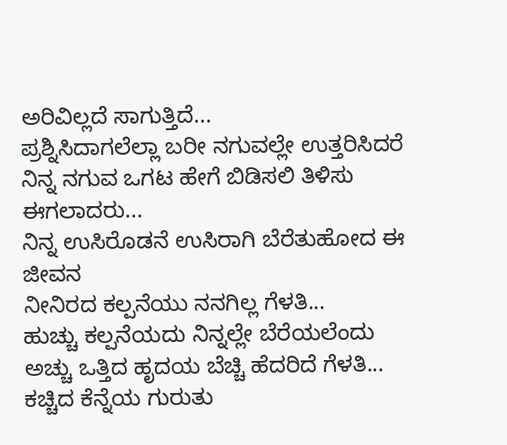ಅರಿವಿಲ್ಲದೆ ಸಾಗುತ್ತಿದೆ...
ಪ್ರಶ್ನಿಸಿದಾಗಲೆಲ್ಲಾ ಬರೀ ನಗುವಲ್ಲೇ ಉತ್ತರಿಸಿದರೆ
ನಿನ್ನ ನಗುವ ಒಗಟ ಹೇಗೆ ಬಿಡಿಸಲಿ ತಿಳಿಸು ಈಗಲಾದರು...
ನಿನ್ನ ಉಸಿರೊಡನೆ ಉಸಿರಾಗಿ ಬೆರೆತುಹೋದ ಈ ಜೀವನ
ನೀನಿರದ ಕಲ್ಪನೆಯು ನನಗಿಲ್ಲ ಗೆಳತಿ...
ಹುಚ್ಚು ಕಲ್ಪನೆಯದು ನಿನ್ನಲ್ಲೇ ಬೆರೆಯಲೆಂದು ಅಚ್ಚು ಒತ್ತಿದ ಹೃದಯ ಬೆಚ್ಚಿ ಹೆದರಿದೆ ಗೆಳತಿ...
ಕಚ್ಚಿದ ಕೆನ್ನೆಯ ಗುರುತು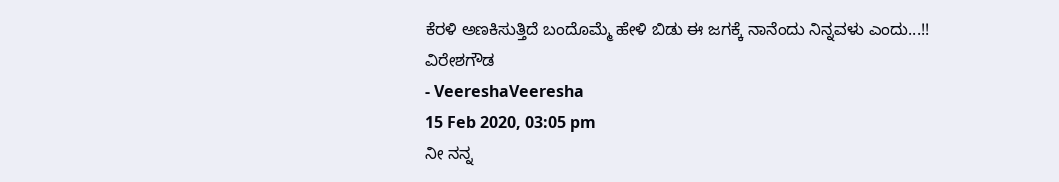ಕೆರಳಿ ಅಣಕಿಸುತ್ತಿದೆ ಬಂದೊಮ್ಮೆ ಹೇಳಿ ಬಿಡು ಈ ಜಗಕ್ಕೆ ನಾನೆಂದು ನಿನ್ನವಳು ಎಂದು...!!
ವಿರೇಶಗೌಡ
- VeereshaVeeresha
15 Feb 2020, 03:05 pm
ನೀ ನನ್ನ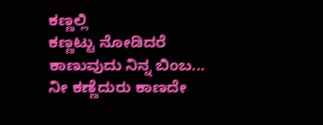ಕಣ್ಣಲ್ಲಿ
ಕಣ್ಣಟ್ಟು ನೋಡಿದರೆ
ಕಾಣುವುದು ನಿನ್ನ ಬಿಂಬ...
ನೀ ಕಣ್ಣೆದುರು ಕಾಣದೇ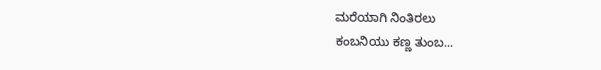ಮರೆಯಾಗಿ ನಿಂತಿರಲು
ಕಂಬನಿಯು ಕಣ್ಣ ತುಂಬ...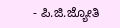- ಪಿ.ಜಿ.ಜ್ಯೋತಿ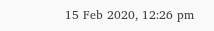15 Feb 2020, 12:26 pm